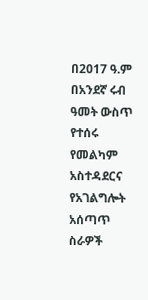በ2017 ዓ.ም በአንደኛ ሩብ ዓመት ውስጥ የተሰሩ የመልካም አስተዳደርና የአገልግሎት አሰጣጥ ስራዎች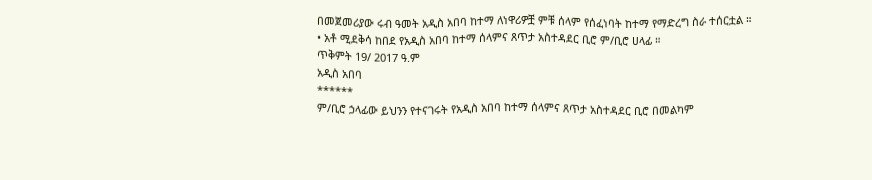በመጀመሪያው ሩብ ዓመት አዲስ አበባ ከተማ ለነዋሪዎቿ ምቹ ሰላም የሰፈነባት ከተማ የማድረግ ስራ ተሰርቷል ።
• አቶ ሚደቅሳ ከበደ የአዲስ አበባ ከተማ ሰላምና ጸጥታ አስተዳደር ቢሮ ም/ቢሮ ሀላፊ ።
ጥቅምት 19/ 2017 ዓ.ም
አዲስ አበባ
******
ም/ቢሮ ኃላፊው ይህንን የተናገሩት የአዲስ አበባ ከተማ ሰላምና ጸጥታ አስተዳደር ቢሮ በመልካም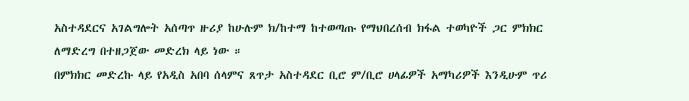አስተዳደርና አገልግሎት አሰጣጥ ዙሪያ ከሁሉም ክ/ከተማ ከተወጣጡ የማህበረሰብ ክፋል ተወካዮች ጋር ምክክር ለማድረግ በተዘጋጀው መድረክ ላይ ነው ።
በምክክር መድረኩ ላይ የአዲስ አበባ ሰላምና ጸጥታ አስተዳደር ቢሮ ም/ቢሮ ሀላፊዎች አማካሪዎች እንዲሁም ጥሪ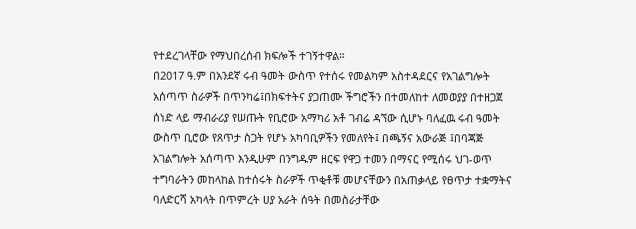የተደረገላቸው የማህበረሰብ ክፍሎች ተገኝተዋል።
በ2017 ዓ.ም በአንደኛ ሩብ ዓመት ውስጥ የተሰሩ የመልካም አስተዳደርና የአገልግሎት አሰጣጥ ስራዎች በጥንካሬ፤በክፍተትና ያጋጠሙ ችግሮችን በተመለከተ ለመወያያ በተዘጋጀ ሰነድ ላይ ማብራሪያ የሠጡት የቢሮው አማካሪ አቶ ገብሬ ዳኘው ሲሆኑ ባለፈዉ ሩብ ዓመት ውስጥ ቢሮው የጸጥታ ስጋት የሆኑ አካባቢዎችን የመለየት፤ በጫኝና አውራጅ ፤በባጃጅ አገልግሎት አሰጣጥ እንዲሁም በንግዱም ዘርፍ የዋጋ ተመን በማናር የሚሰሩ ህገ-ወጥ ተግባራትን መከላከል ከተሰሩት ስራዎች ጥቂቶቹ መሆናቸውን በአጠቃላይ የፀጥታ ተቋማትና ባለድርሻ አካላት በጥምረት ሀያ አራት ሰዓት በመስራታቸው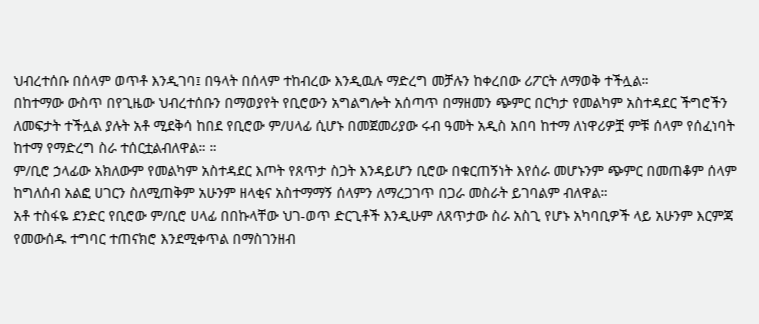ህብረተሰቡ በሰላም ወጥቶ እንዲገባ፤ በዓላት በሰላም ተከብረው እንዲዉሉ ማድረግ መቻሉን ከቀረበው ሪፖርት ለማወቅ ተችሏል።
በከተማው ውስጥ በየጊዜው ህብረተሰቡን በማወያየት የቢሮውን አግልግሎት አሰጣጥ በማዘመን ጭምር በርካታ የመልካም አስተዳደር ችግሮችን ለመፍታት ተችሏል ያሉት አቶ ሚደቅሳ ከበደ የቢሮው ም/ሀላፊ ሲሆኑ በመጀመሪያው ሩብ ዓመት አዲስ አበባ ከተማ ለነዋሪዎቿ ምቹ ሰላም የሰፈነባት ከተማ የማድረግ ስራ ተሰርቷልብለዋል። ።
ም/ቢሮ ኃላፊው አክለውም የመልካም አስተዳደር እጦት የጸጥታ ስጋት እንዳይሆን ቢሮው በቁርጠኝነት እየሰራ መሆኑንም ጭምር በመጠቆም ሰላም ከግለሰብ አልፎ ሀገርን ስለሚጠቅም አሁንም ዘላቂና አስተማማኝ ሰላምን ለማረጋገጥ በጋራ መስራት ይገባልም ብለዋል።
አቶ ተስፋዬ ደንድር የቢሮው ም/ቢሮ ሀላፊ በበኩላቸው ህገ-ወጥ ድርጊቶች እንዲሁም ለጸጥታው ስራ አስጊ የሆኑ አካባቢዎች ላይ አሁንም እርምጃ የመውሰዱ ተግባር ተጠናክሮ እንደሚቀጥል በማስገንዘብ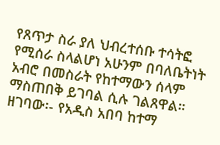የጸጥታ ስራ ያለ ህብረተሰቡ ተሳትፎ የሚሰራ ስላልሆነ አሁንም በባለቤትነት አብሮ በመስራት የከተማውን ሰላም ማስጠበቅ ይገባል ሲሉ ገልጸዋል።
ዘገባው፡- የአዲስ አበባ ከተማ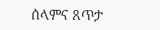ሰላምና ጸጥታ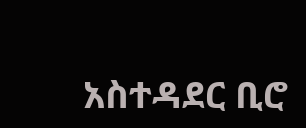አስተዳደር ቢሮ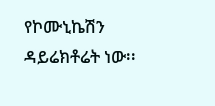የኮሙኒኬሽን ዳይሬክቶሬት ነው፡፡